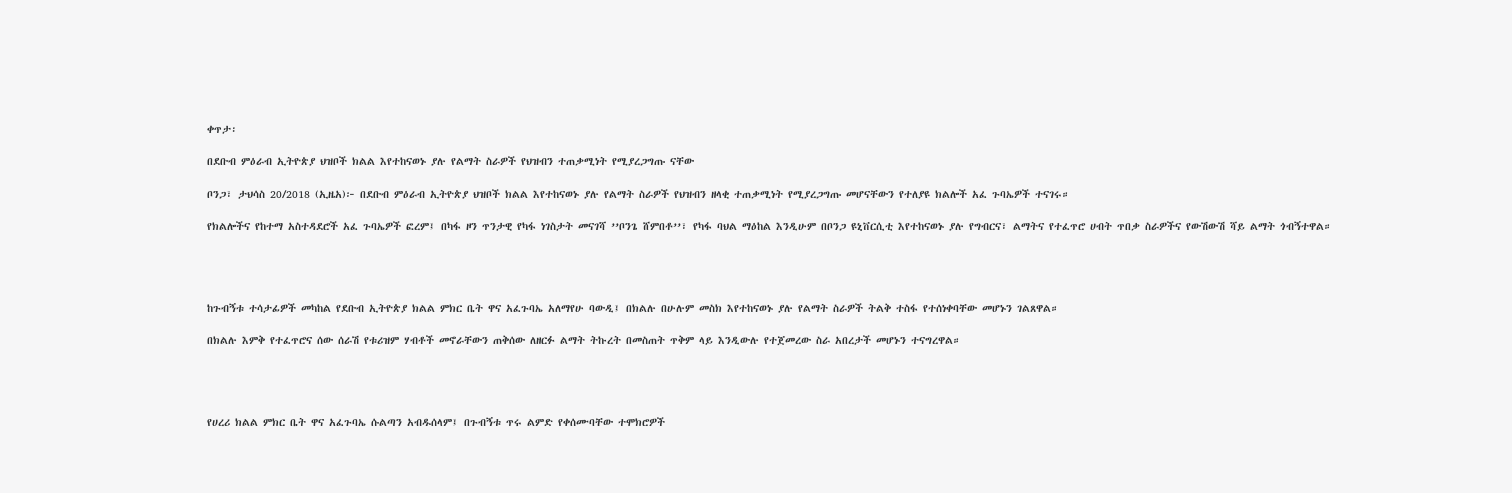ቀጥታ፡

በደቡብ ምዕራብ ኢትዮጵያ ህዝቦች ክልል እየተከናወኑ ያሉ የልማት ስራዎች የህዝብን ተጠቃሚነት የሚያረጋግጡ ናቸው

ቦንጋ፣ ታህሳስ 20/2018 (ኢዜአ)፦ በደቡብ ምዕራብ ኢትዮጵያ ህዝቦች ክልል እየተከናወኑ ያሉ የልማት ስራዎች የህዝብን ዘላቂ ተጠቃሚነት የሚያረጋግጡ መሆናቸውን የተለያዩ ክልሎች አፈ ጉባኤዎች ተናገሩ።

የክልሎችና የከተማ አስተዳደሮች አፈ ጉባኤዎች ፎረም፤ በካፋ ዞን ጥንታዊ የካፋ ነገስታት መናገሻ ’’ቦንጌ ሸምበቶ’’፣ የካፋ ባህል ማዕከል እንዲሁም በቦንጋ ዩኒቨርሲቲ እየተከናወኑ ያሉ የግብርና፣ ልማትና የተፈጥሮ ሀብት ጥበቃ ስራዎችና የውሽውሽ ሻይ ልማት ጎብኝተዋል።




ከጉብኝቱ ተሳታፊዎች መካከል የደቡብ ኢትዮጵያ ክልል ምክር ቤት ዋና አፈጉባኤ አለማየሁ ባውዲ፤ በክልሉ በሁሉም መስክ እየተከናወኑ ያሉ የልማት ስራዎች ትልቅ ተስፋ የተሰነቀባቸው መሆኑን ገልጸዋል።

በክልሉ እምቅ የተፈጥሮና ሰው ሰራሽ የቱሪዝም ሃብቶች መኖራቸውን ጠቅሰው ለዘርፉ ልማት ትኩረት በመስጠት ጥቅም ላይ እንዲውሉ የተጀመረው ስራ አበረታች መሆኑን ተናግረዋል።




የሀረሪ ክልል ምክር ቤት ዋና አፈጉባኤ ሱልጣን አብዱሰላም፤ በጉብኝቱ ጥሩ ልምድ የቀሰሙባቸው ተሞክሮዎች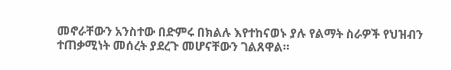መኖራቸውን አንስተው በድምሩ በክልሉ እየተከናወኑ ያሉ የልማት ስራዎች የህዝብን ተጠቃሚነት መሰረት ያደረጉ መሆናቸውን ገልጸዋል።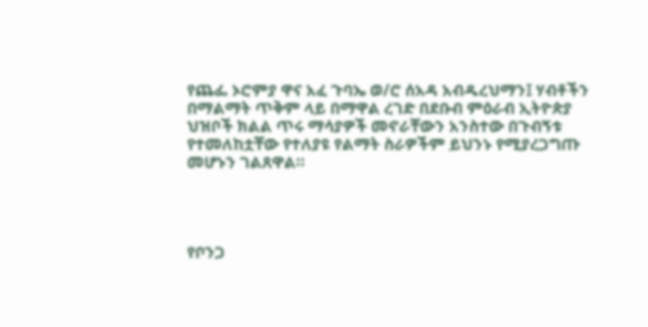የጨፌ ኦሮምያ ዋና አፈ ጉባኤ ወ/ሮ ሰአዳ አብዱረህማን፤ ሃብቶችን በማልማት ጥቅም ላይ በማዋል ረገድ በደቡብ ምዕራብ ኢትዮጵያ ህዝቦች ክልል ጥሩ ማሳያዎች መኖራቸውን አንስተው በጉብኝቱ የተመለከቷቸው የተለያዩ የልማት ስራዎችም ይህንኑ የሚያረጋግጡ መሆኑን ገልጸዋል።




የቦንጋ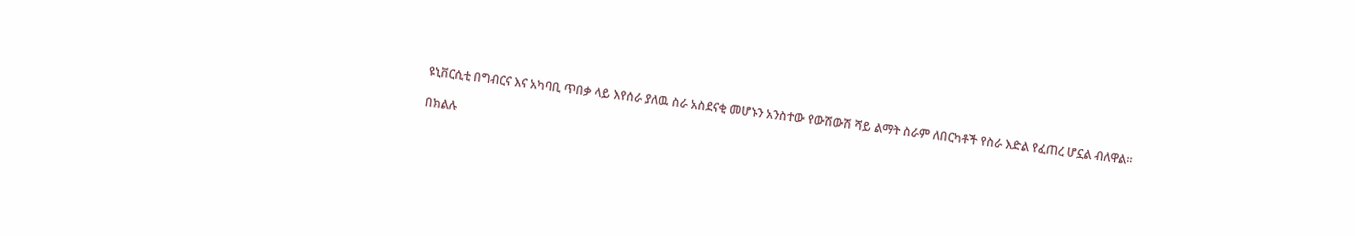ዩኒቨርሲቲ በግብርና እና አካባቢ ጥበቃ ላይ እየሰራ ያለዉ ስራ አስደናቂ መሆኑን አንስተው የውሽውሽ ሻይ ልማት ስራም ለበርካቶች የስራ እድል የፈጠረ ሆኗል ብለዋል።

በክልሉ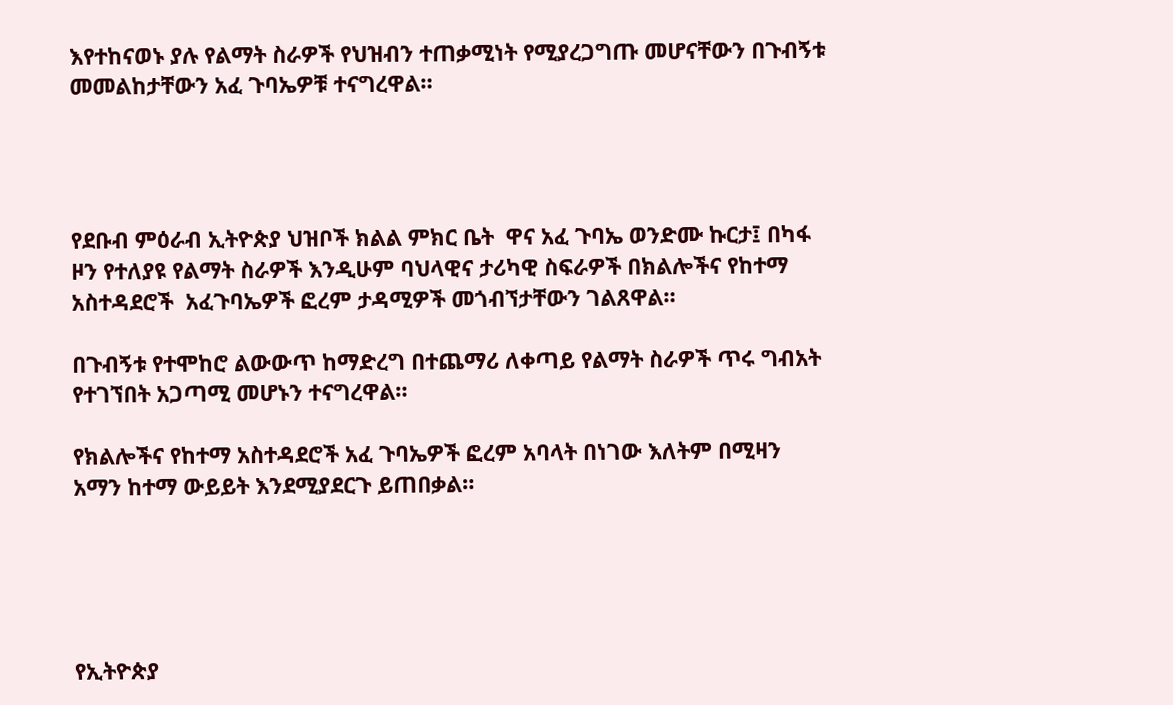እየተከናወኑ ያሉ የልማት ስራዎች የህዝብን ተጠቃሚነት የሚያረጋግጡ መሆናቸውን በጉብኝቱ መመልከታቸውን አፈ ጉባኤዎቹ ተናግረዋል።




የደቡብ ምዕራብ ኢትዮጵያ ህዝቦች ክልል ምክር ቤት  ዋና አፈ ጉባኤ ወንድሙ ኩርታ፤ በካፋ ዞን የተለያዩ የልማት ስራዎች እንዲሁም ባህላዊና ታሪካዊ ስፍራዎች በክልሎችና የከተማ አስተዳደሮች  አፈጉባኤዎች ፎረም ታዳሚዎች መጎብኘታቸውን ገልጸዋል።

በጉብኝቱ የተሞከሮ ልውውጥ ከማድረግ በተጨማሪ ለቀጣይ የልማት ስራዎች ጥሩ ግብአት የተገኘበት አጋጣሚ መሆኑን ተናግረዋል።

የክልሎችና የከተማ አስተዳደሮች አፈ ጉባኤዎች ፎረም አባላት በነገው እለትም በሚዛን አማን ከተማ ውይይት እንደሚያደርጉ ይጠበቃል።





የኢትዮጵያ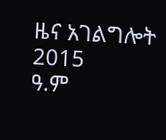ዜና አገልግሎት
2015
ዓ.ም